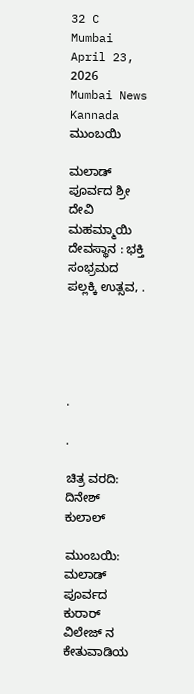32 C
Mumbai
April 23, 2026
Mumbai News Kannada
ಮುಂಬಯಿ

ಮಲಾಡ್ ಪೂರ್ವದ ಶ್ರೀ ದೇವಿ  ಮಹಮ್ಮಾಯಿ ದೇವಸ್ಥಾನ : ಭಕ್ತಿ ಸಂಭ್ರಮದ   ಪಲ್ಲಕ್ಕಿ ಉತ್ಸವ, .





.

.

ಚಿತ್ರ ವರದಿ: ದಿನೇಶ್ ಕುಲಾಲ್

ಮುಂಬಯಿ: ಮಲಾಡ್ ಪೂರ್ವದ   ಕುರಾರ್ ವಿಲೇಜ್ ನ ಕೇತುವಾಡಿಯ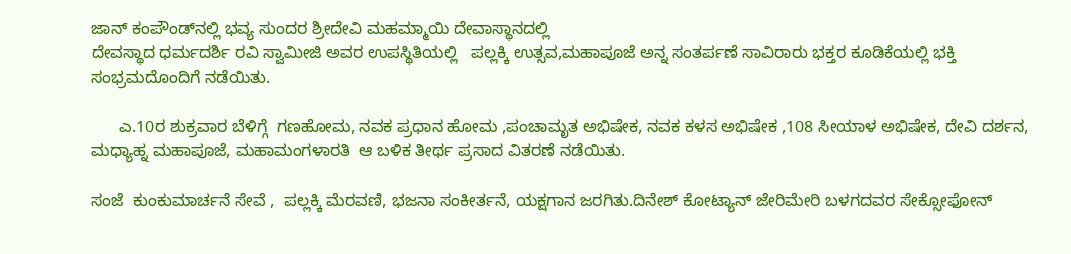ಜಾನ್ ಕಂಪೌಂಡ್‌ನಲ್ಲಿ ಭವ್ಯ ಸುಂದರ ಶ್ರೀದೇವಿ ಮಹಮ್ಮಾಯಿ ದೇವಾಸ್ಥಾನದಲ್ಲಿ
ದೇವಸ್ಥಾದ ಧರ್ಮದರ್ಶಿ ರವಿ ಸ್ವಾಮೀಜಿ ಅವರ ಉಪಸ್ಥಿತಿಯಲ್ಲಿ   ಪಲ್ಲಕ್ಕಿ ಉತ್ಸವ,ಮಹಾಪೂಜೆ ಅನ್ನ ಸಂತರ್ಪಣೆ ಸಾವಿರಾರು ಭಕ್ತರ ಕೂಡಿಕೆಯಲ್ಲಿ ಭಕ್ತಿ ಸಂಭ್ರಮದೊಂದಿಗೆ ನಡೆಯಿತು.

      ಎ.10ರ ಶುಕ್ರವಾರ ಬೆಳಿಗ್ಗೆ  ಗಣಹೋಮ, ನವಕ ಪ್ರಧಾನ ಹೋಮ ,ಪಂಚಾಮೃತ ಅಭಿಷೇಕ, ನವಕ ಕಳಸ ಅಭಿಷೇಕ ,108 ಸೀಯಾಳ ಅಭಿಷೇಕ, ದೇವಿ ದರ್ಶನ,  ಮಧ್ಯಾಹ್ನ ಮಹಾಪೂಜೆ, ಮಹಾಮಂಗಳಾರತಿ  ಆ ಬಳಿಕ ತೀರ್ಥ ಪ್ರಸಾದ ವಿತರಣೆ ನಡೆಯಿತು.

ಸಂಜೆ  ಕುಂಕುಮಾರ್ಚನೆ ಸೇವೆ ,  ಪಲ್ಲಕ್ಕಿ ಮೆರವಣಿ, ಭಜನಾ ಸಂಕೀರ್ತನೆ, ಯಕ್ಷಗಾನ ಜರಗಿತು.ದಿನೇಶ್ ಕೋಟ್ಯಾನ್ ಜೇರಿಮೇರಿ ಬಳಗದವರ ಸೇಕ್ಸೋಫೋನ್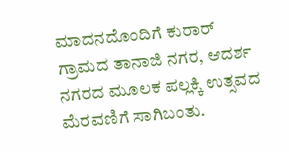ಮಾದನದೊಂದಿಗೆ ಕುರಾರ್ ಗ್ರಾಮದ ತಾನಾಜಿ ನಗರ, ಆದರ್ಶ ನಗರದ ಮೂಲಕ ಪಲ್ಲಕ್ಕಿ ಉತ್ಸವದ ಮೆರವಣಿಗೆ ಸಾಗಿಬಂತು.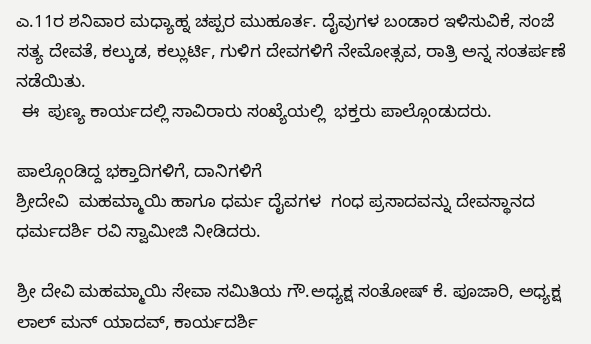ಎ.11ರ ಶನಿವಾರ ಮಧ್ಯಾಹ್ನ ಚಪ್ಪರ ಮುಹೂರ್ತ. ದೈವುಗಳ ಬಂಡಾರ ಇಳಿಸುವಿಕೆ, ಸಂಜೆ  ಸತ್ಯ ದೇವತೆ, ಕಲ್ಕುಡ, ಕಲ್ಲುರ್ಟಿ, ಗುಳಿಗ ದೇವಗಳಿಗೆ ನೇಮೋತ್ಸವ, ರಾತ್ರಿ ಅನ್ನ ಸಂತರ್ಪಣೆ ನಡೆಯಿತು.
 ಈ  ಪುಣ್ಯ ಕಾರ್ಯದಲ್ಲಿ ಸಾವಿರಾರು ಸಂಖ್ಯೆಯಲ್ಲಿ  ಭಕ್ತರು ಪಾಲ್ಗೊಂಡುದರು.

ಪಾಲ್ಗೊಂಡಿದ್ದ ಭಕ್ತಾದಿಗಳಿಗೆ, ದಾನಿಗಳಿಗೆ
ಶ್ರೀದೇವಿ  ಮಹಮ್ಮಾಯಿ ಹಾಗೂ ಧರ್ಮ ದೈವಗಳ  ಗಂಧ ಪ್ರಸಾದವನ್ನು ದೇವಸ್ಥಾನದ ಧರ್ಮದರ್ಶಿ ರವಿ ಸ್ವಾಮೀಜಿ ನೀಡಿದರು.

ಶ್ರೀ ದೇವಿ ಮಹಮ್ಮಾಯಿ ಸೇವಾ ಸಮಿತಿಯ ಗೌ.ಅಧ್ಯಕ್ಷ ಸಂತೋಷ್ ಕೆ. ಪೂಜಾರಿ, ಅಧ್ಯಕ್ಷ ಲಾಲ್ ಮನ್ ಯಾದವ್, ಕಾರ್ಯದರ್ಶಿ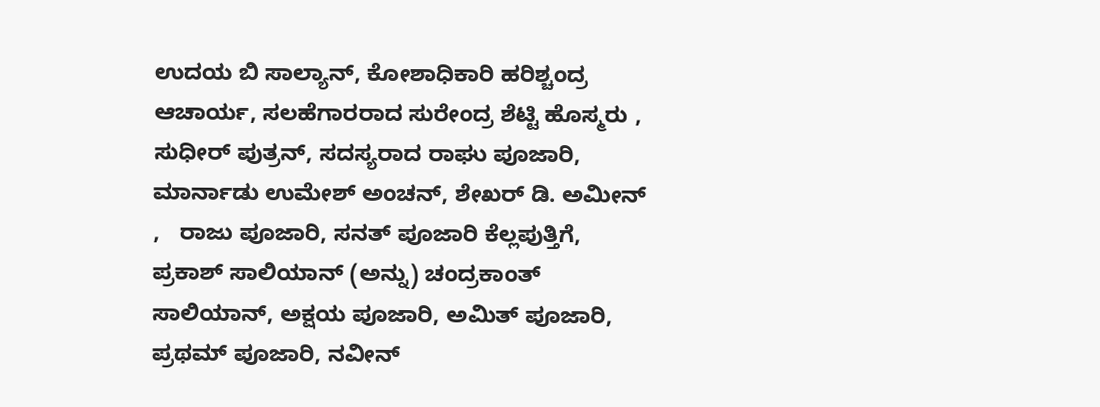ಉದಯ ಬಿ ಸಾಲ್ಯಾನ್, ಕೋಶಾಧಿಕಾರಿ ಹರಿಶ್ಚಂದ್ರ ಆಚಾರ್ಯ, ಸಲಹೆಗಾರರಾದ ಸುರೇಂದ್ರ ಶೆಟ್ಟಿ ಹೊಸ್ಮರು , ಸುಧೀರ್ ಪುತ್ರನ್, ಸದಸ್ಯರಾದ ರಾಘು ಪೂಜಾರಿ,
ಮಾರ್ನಾಡು ಉಮೇಶ್ ಅಂಚನ್, ಶೇಖರ್ ಡಿ. ಅಮೀನ್ ,   ರಾಜು ಪೂಜಾರಿ, ಸನತ್ ಪೂಜಾರಿ ಕೆಲ್ಲಪುತ್ತಿಗೆ, ಪ್ರಕಾಶ್ ಸಾಲಿಯಾನ್ (ಅನ್ನು) ಚಂದ್ರಕಾಂತ್ ಸಾಲಿಯಾನ್, ಅಕ್ಷಯ ಪೂಜಾರಿ, ಅಮಿತ್ ಪೂಜಾರಿ, ಪ್ರಥಮ್ ಪೂಜಾರಿ, ನವೀನ್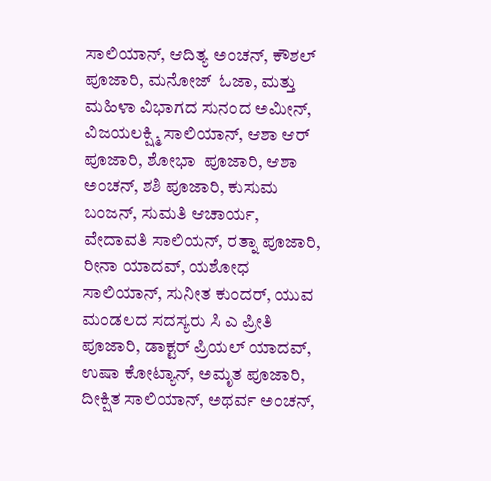ಸಾಲಿಯಾನ್, ಆದಿತ್ಯ ಅಂಚನ್, ಕೌಶಲ್ ಪೂಜಾರಿ, ಮನೋಜ್  ಓಜಾ, ಮತ್ತು ಮಹಿಳಾ ವಿಭಾಗದ ಸುನಂದ ಅಮೀನ್, ವಿಜಯಲಕ್ಷ್ಮಿ ಸಾಲಿಯಾನ್, ಆಶಾ ಆರ್ ಪೂಜಾರಿ, ಶೋಭಾ  ಪೂಜಾರಿ, ಆಶಾ ಅಂಚನ್, ಶಶಿ ಪೂಜಾರಿ, ಕುಸುಮ ಬಂಜನ್, ಸುಮತಿ ಆಚಾರ್ಯ, ವೇದಾವತಿ ಸಾಲಿಯನ್, ರತ್ನಾ ಪೂಜಾರಿ, ರೀನಾ ಯಾದವ್, ಯಶೋಧ ಸಾಲಿಯಾನ್, ಸುನೀತ ಕುಂದರ್, ಯುವ ಮಂಡಲದ ಸದಸ್ಯರು ಸಿ ಎ ಪ್ರೀತಿ ಪೂಜಾರಿ, ಡಾಕ್ಟರ್ ಪ್ರಿಯಲ್ ಯಾದವ್, ಉಷಾ ಕೋಟ್ಯಾನ್, ಅಮೃತ ಪೂಜಾರಿ, ದೀಕ್ಷಿತ ಸಾಲಿಯಾನ್, ಅಥರ್ವ ಅಂಚನ್,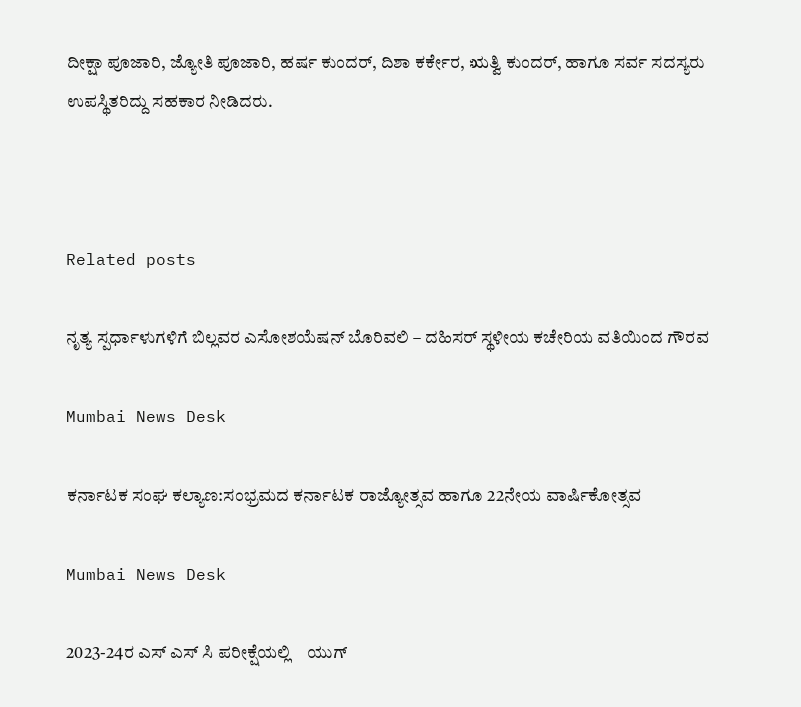ದೀಕ್ಷಾ ಪೂಜಾರಿ, ಜ್ಯೋತಿ ಪೂಜಾರಿ, ಹರ್ಷ ಕುಂದರ್, ದಿಶಾ ಕರ್ಕೇರ, ಋತ್ವಿ ಕುಂದರ್, ಹಾಗೂ ಸರ್ವ ಸದಸ್ಯರು ಉಪಸ್ಥಿತರಿದ್ದು ಸಹಕಾರ ನೀಡಿದರು.



Related posts

ನೃತ್ಯ ಸ್ಪರ್ಧಾಳುಗಳಿಗೆ ಬಿಲ್ಲವರ ಎಸೋಶಯೆಷನ್ ಬೊರಿವಲಿ – ದಹಿಸರ್ ಸ್ಥಳೀಯ ಕಚೇರಿಯ ವತಿಯಿಂದ ಗೌರವ

Mumbai News Desk

ಕರ್ನಾಟಕ ಸಂಘ ಕಲ್ಯಾಣ:ಸಂಭ್ರಮದ ಕರ್ನಾಟಕ ರಾಜ್ಯೋತ್ಸವ ಹಾಗೂ 22ನೇಯ ವಾರ್ಷಿಕೋತ್ಸವ

Mumbai News Desk

2023-24ರ ಎಸ್ ಎಸ್ ಸಿ ಪರೀಕ್ಷೆಯಲ್ಲಿ    ಯುಗ್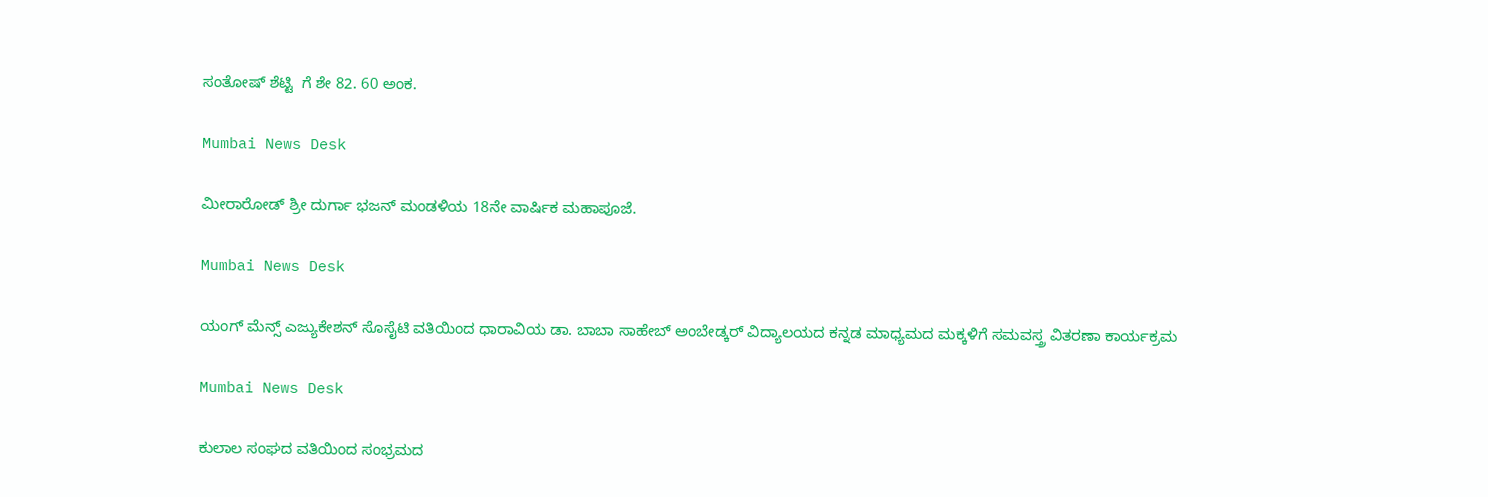ಸಂತೋಷ್ ಶೆಟ್ಟಿ  ಗೆ ಶೇ 82. 60 ಅಂಕ.

Mumbai News Desk

ಮೀರಾರೋಡ್ ಶ್ರೀ ದುರ್ಗಾ ಭಜನ್ ಮಂಡಳಿಯ 18ನೇ ವಾರ್ಷಿಕ ಮಹಾಪೂಜೆ.

Mumbai News Desk

ಯಂಗ್ ಮೆನ್ಸ್ ಎಜ್ಯುಕೇಶನ್ ಸೊಸೈಟಿ ವತಿಯಿಂದ ಧಾರಾವಿಯ ಡಾ. ಬಾಬಾ ಸಾಹೇಬ್ ಅಂಬೇಡ್ಕರ್ ವಿದ್ಯಾಲಯದ ಕನ್ನಡ ಮಾಧ್ಯಮದ ಮಕ್ಕಳಿಗೆ ಸಮವಸ್ತ್ರ ವಿತರಣಾ ಕಾರ್ಯಕ್ರಮ

Mumbai News Desk

ಕುಲಾಲ ಸಂಘದ ವತಿಯಿಂದ ಸಂಭ್ರಮದ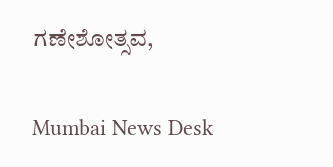ಗಣೇಶೋತ್ಸವ,

Mumbai News Desk